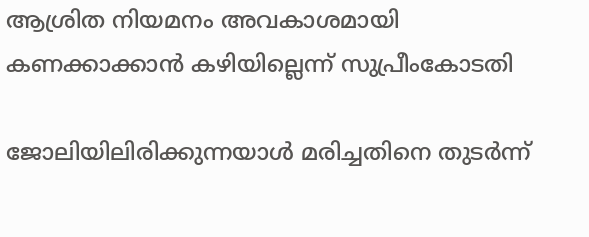ആശ്രിത നിയമനം അവകാശമായി കണക്കാക്കാന്‍ കഴിയില്ലെന്ന് സുപ്രീംകോടതി

ജോലിയിലിരിക്കുന്നയാള്‍ മരിച്ചതിനെ തുടര്‍ന്ന്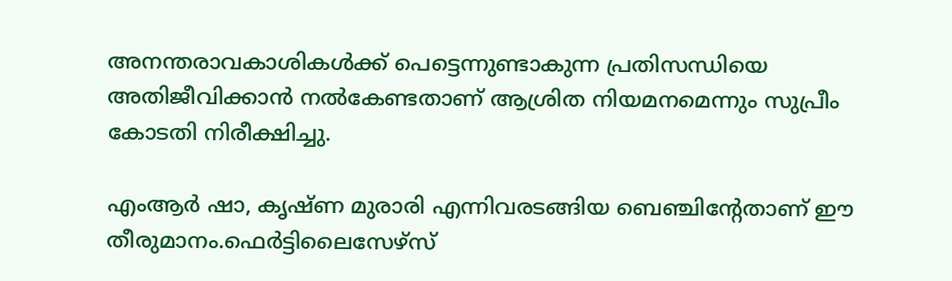അനന്തരാവകാശികള്‍ക്ക് പെട്ടെന്നുണ്ടാകുന്ന പ്രതിസന്ധിയെ അതിജീവിക്കാന്‍ നല്‍കേണ്ടതാണ് ആശ്രിത നിയമനമെന്നും സുപ്രീം കോടതി നിരീക്ഷിച്ചു.

എംആര്‍ ഷാ, കൃഷ്ണ മുരാരി എന്നിവരടങ്ങിയ ബെഞ്ചിന്റേതാണ് ഈ തീരുമാനം.ഫെര്‍ട്ടിലൈസേഴ്സ്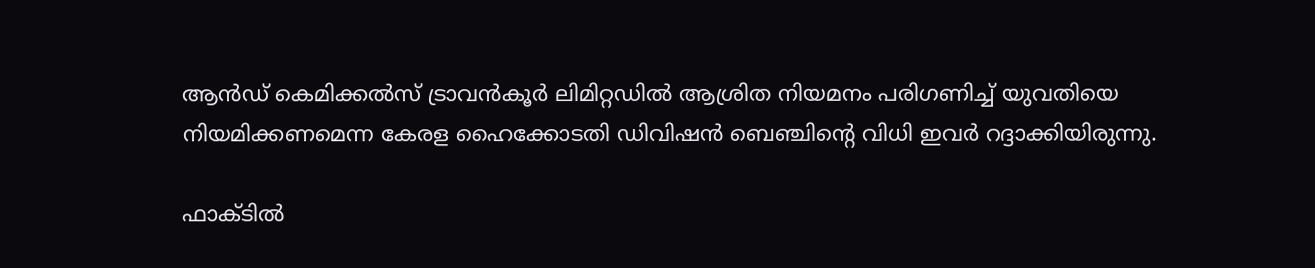ആന്‍ഡ് കെമിക്കല്‍സ് ട്രാവന്‍കൂര്‍ ലിമിറ്റഡില്‍ ആശ്രിത നിയമനം പരിഗണിച്ച് യുവതിയെ നിയമിക്കണമെന്ന കേരള ഹൈക്കോടതി ഡിവിഷന്‍ ബെഞ്ചിന്റെ വിധി ഇവര്‍ റദ്ദാക്കിയിരുന്നു.

ഫാക്ടില്‍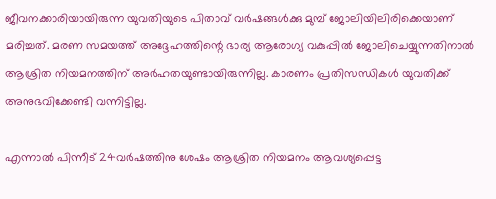ജീവനക്കാരിയായിരുന്ന യുവതിയുടെ പിതാവ് വര്‍ഷങ്ങള്‍ക്കു മുമ്പ് ജോലിയിലിരിക്കെയാണ് മരിച്ചത്. മരണ സമയത്ത് അദ്ദേഹത്തിന്റെ ഭാര്യ ആരോഗ്യ വകുപ്പില്‍ ജോലിചെയ്യുന്നതിനാല്‍ ആശ്രിത നിയമനത്തിന് അര്‍ഹതയുണ്ടായിരുന്നില്ല. കാരണം പ്രതിസന്ധികള്‍ യുവതിക്ക് അനുഭവിക്കേണ്ടി വന്നിട്ടില്ല.

എന്നാല്‍ പിന്നീട് 24വര്‍ഷത്തിനു ശേഷം ആശ്രിത നിയമനം ആവശ്യപ്പെട്ട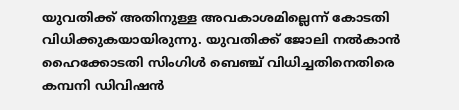യുവതിക്ക് അതിനുള്ള അവകാശമില്ലെന്ന് കോടതി വിധിക്കുകയായിരുന്നു. യുവതിക്ക് ജോലി നല്‍കാന്‍ ഹൈക്കോടതി സിംഗിള്‍ ബെഞ്ച് വിധിച്ചതിനെതിരെ കമ്പനി ഡിവിഷന്‍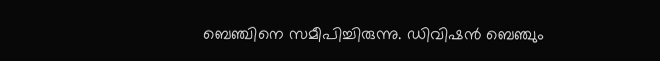ബെഞ്ചിനെ സമീപിച്ചിരുന്നു. ഡിവിഷന്‍ ബെഞ്ചും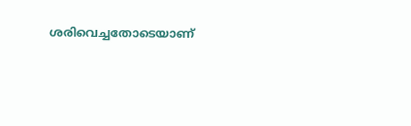ശരിവെച്ചതോടെയാണ്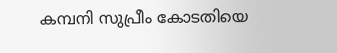കമ്പനി സുപ്രീം കോടതിയെ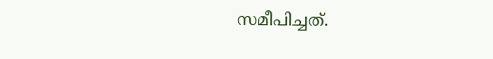സമീപിച്ചത്.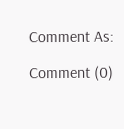Comment As:

Comment (0)